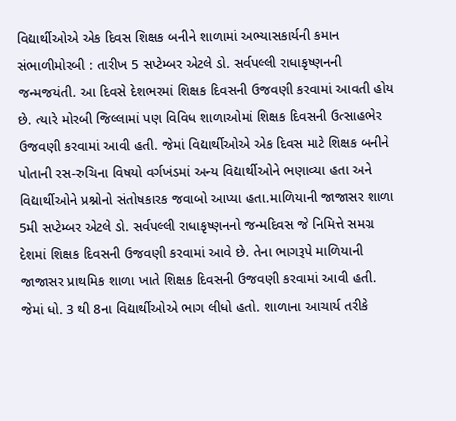વિદ્યાર્થીઓએ એક દિવસ શિક્ષક બનીને શાળામાં અભ્યાસકાર્યની કમાન સંભાળીમોરબી : તારીખ 5 સપ્ટેમ્બર એટલે ડો. સર્વપલ્લી રાધાકૃષ્ણનની જન્મજયંતી. આ દિવસે દેશભરમાં શિક્ષક દિવસની ઉજવણી કરવામાં આવતી હોય છે. ત્યારે મોરબી જિલ્લામાં પણ વિવિધ શાળાઓમાં શિક્ષક દિવસની ઉત્સાહભેર ઉજવણી કરવામાં આવી હતી. જેમાં વિદ્યાર્થીઓએ એક દિવસ માટે શિક્ષક બનીને પોતાની રસ-રુચિના વિષયો વર્ગખંડમાં અન્ય વિદ્યાર્થીઓને ભણાવ્યા હતા અને વિદ્યાર્થીઓને પ્રશ્નોનો સંતોષકારક જવાબો આપ્યા હતા.માળિયાની જાજાસર શાળા 5મી સપ્ટેમ્બર એટલે ડો. સર્વપલ્લી રાધાકૃષ્ણનનો જન્મદિવસ જે નિમિત્તે સમગ્ર દેશમાં શિક્ષક દિવસની ઉજવણી કરવામાં આવે છે. તેના ભાગરૂપે માળિયાની જાજાસર પ્રાથમિક શાળા ખાતે શિક્ષક દિવસની ઉજવણી કરવામાં આવી હતી. જેમાં ધો. 3 થી 8ના વિદ્યાર્થીઓએ ભાગ લીધો હતો. શાળાના આચાર્ય તરીકે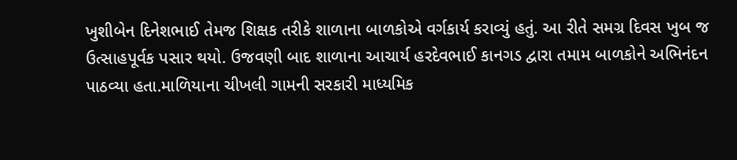ખુશીબેન દિનેશભાઈ તેમજ શિક્ષક તરીકે શાળાના બાળકોએ વર્ગકાર્ય કરાવ્યું હતું. આ રીતે સમગ્ર દિવસ ખુબ જ ઉત્સાહપૂર્વક પસાર થયો. ઉજવણી બાદ શાળાના આચાર્ય હરદેવભાઈ કાનગડ દ્વારા તમામ બાળકોને અભિનંદન પાઠવ્યા હતા.માળિયાના ચીખલી ગામની સરકારી માધ્યમિક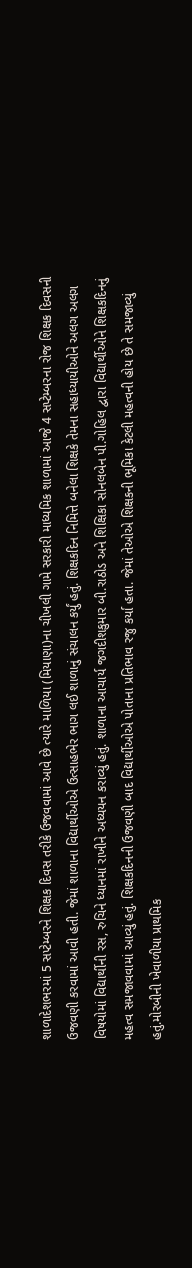શાળાદેશભરમાં 5 સપ્ટેમ્બરને શિક્ષક દિવસ તરીકે ઉજવવામાં આવે છે ત્યારે માળિયા (મિયાણા)ના ચીખલી ગામે સરકારી માધ્યમિક શાળામાં આજે 4 સપ્ટેમ્બરના રોજ શિક્ષક દિવસની ઉજવણી કરવામાં આવી હતી. જેમાં શાળાના વિદ્યાર્થીઓએ ઉત્સાહભેર ભાગ લઈ શાળાનું સંચાલન કર્યું હતું. શિક્ષકદિન નિમિત્તે બનેલા શિક્ષકે તેમના સહાધ્યાયીઓને અલગ અલગ વિષયોમાં વિદ્યાર્થીની રસ, રુચિને ધ્યાનમાં રાખીને અધ્યયન કરાવ્યું હતું. શાળાના આચાર્ય જગદીશકુમાર બી.રાઠોડ અને શિક્ષિકા સોનલબેન પી.ગોહિલ દ્વારા વિદ્યાર્થીઓને શિક્ષકદિનનું મહત્વ સમજાવવામાં આવ્યું હતું. શિક્ષકદિનની ઉજવણી બાદ વિદ્યાર્થીઓએ પોતાના પ્રતિભાવ રજુ કર્યા હતા. જેમાં તેઓએ શિક્ષકની ભૂમિકા કેટલી મહત્વની હોય છે તે સમજાવ્યું હતું.મોરબીની ખેવાળીયા પ્રાથમિક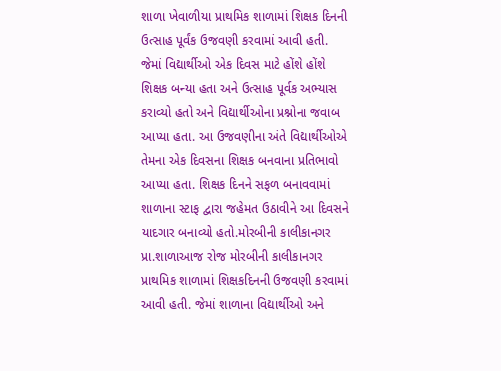શાળા ખેવાળીયા પ્રાથમિક શાળામાં શિક્ષક દિનની ઉત્સાહ પૂર્વંક ઉજવણી કરવામાં આવી હતી. જેમાં વિદ્યાર્થીઓ એક દિવસ માટે હોંશે હોંશે શિક્ષક બન્યા હતા અને ઉત્સાહ પૂર્વક અભ્યાસ કરાવ્યો હતો અને વિદ્યાર્થીઓના પ્રશ્નોના જવાબ આપ્યા હતા. આ ઉજવણીના અંતે વિદ્યાર્થીઓએ તેમના એક દિવસના શિક્ષક બનવાના પ્રતિભાવો આપ્યા હતા. શિક્ષક દિનને સફળ બનાવવામાં શાળાના સ્ટાફ દ્વારા જહેમત ઉઠાવીને આ દિવસને યાદગાર બનાવ્યો હતો.મોરબીની કાલીકાનગર પ્રા.શાળાઆજ રોજ મોરબીની કાલીકાનગર પ્રાથમિક શાળામાં શિક્ષકદિનની ઉજવણી કરવામાં આવી હતી. જેમાં શાળાના વિદ્યાર્થીઓ અને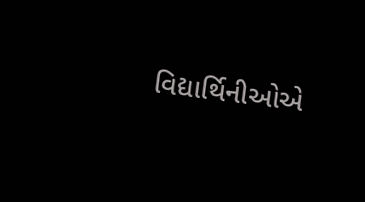વિદ્યાર્થિનીઓએ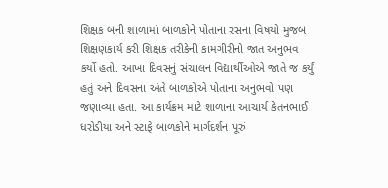શિક્ષક બની શાળામાં બાળકોને પોતાના રસના વિષયો મુજબ શિક્ષણકાર્ય કરી શિક્ષક તરીકેની કામગીરીનો જાત અનુભવ કર્યો હતો. આખા દિવસનું સંચાલન વિદ્યાર્થીઓએ જાતે જ કર્યું હતું અને દિવસના અંતે બાળકોએ પોતાના અનુભવો પણ જણાવ્યા હતા. આ કાર્યક્રમ માટે શાળાના આચાર્ય કેતનભાઈ ધરોડીયા અને સ્ટાફે બાળકોને માર્ગદર્શન પૂરું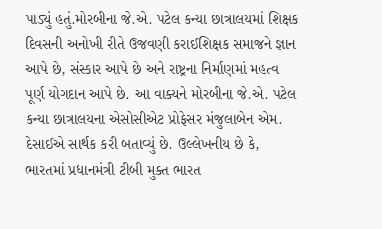પાડ્યું હતું.મોરબીના જે.એ. પટેલ કન્યા છાત્રાલયમાં શિક્ષક દિવસની અનોખી રીતે ઉજવણી કરાઈશિક્ષક સમાજને જ્ઞાન આપે છે, સંસ્કાર આપે છે અને રાષ્ટ્રના નિર્માણમાં મહત્વ પૂર્ણ યોગદાન આપે છે. આ વાક્યને મોરબીના જે.એ. પટેલ કન્યા છાત્રાલયના એસોસીએટ પ્રોફેસર મંજુલાબેન એમ. દેસાઈએ સાર્થક કરી બતાવ્યું છે. ઉલ્લેખનીય છે કે, ભારતમાં પ્રધાનમંત્રી ટીબી મુક્ત ભારત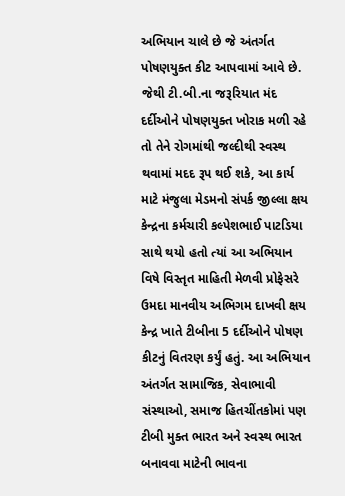અભિયાન ચાલે છે જે અંતર્ગત પોષણયુક્ત કીટ આપવામાં આવે છે. જેથી ટી.બી.ના જરૂરિયાત મંદ દર્દીઓને પોષણયુક્ત ખોરાક મળી રહે તો તેને રોગમાંથી જલ્દીથી સ્વસ્થ થવામાં મદદ રૂપ થઈ શકે, આ કાર્ય માટે મંજુલા મેડમનો સંપર્ક જીલ્લા ક્ષય કેન્દ્રના કર્મચારી કલ્પેશભાઈ પાટડિયા સાથે થયો હતો ત્યાં આ અભિયાન વિષે વિસ્તૃત માહિતી મેળવી પ્રોફેસરે ઉમદા માનવીય અભિગમ દાખવી ક્ષય કેન્દ્ર ખાતે ટીબીના 5 દર્દીઓને પોષણ કીટનું વિતરણ કર્યું હતું. આ અભિયાન અંતર્ગત સામાજિક, સેવાભાવી સંસ્થાઓ, સમાજ હિતચીંતકોમાં પણ ટીબી મુક્ત ભારત અને સ્વસ્થ ભારત બનાવવા માટેની ભાવના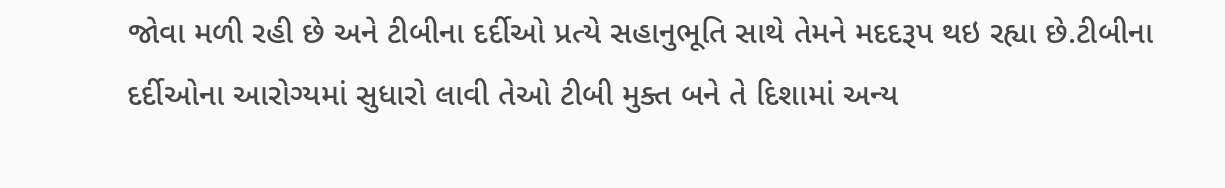જોવા મળી રહી છે અને ટીબીના દર્દીઓ પ્રત્યે સહાનુભૂતિ સાથે તેમને મદદરૂપ થઇ રહ્યા છે.ટીબીના દર્દીઓના આરોગ્યમાં સુધારો લાવી તેઓ ટીબી મુક્ત બને તે દિશામાં અન્ય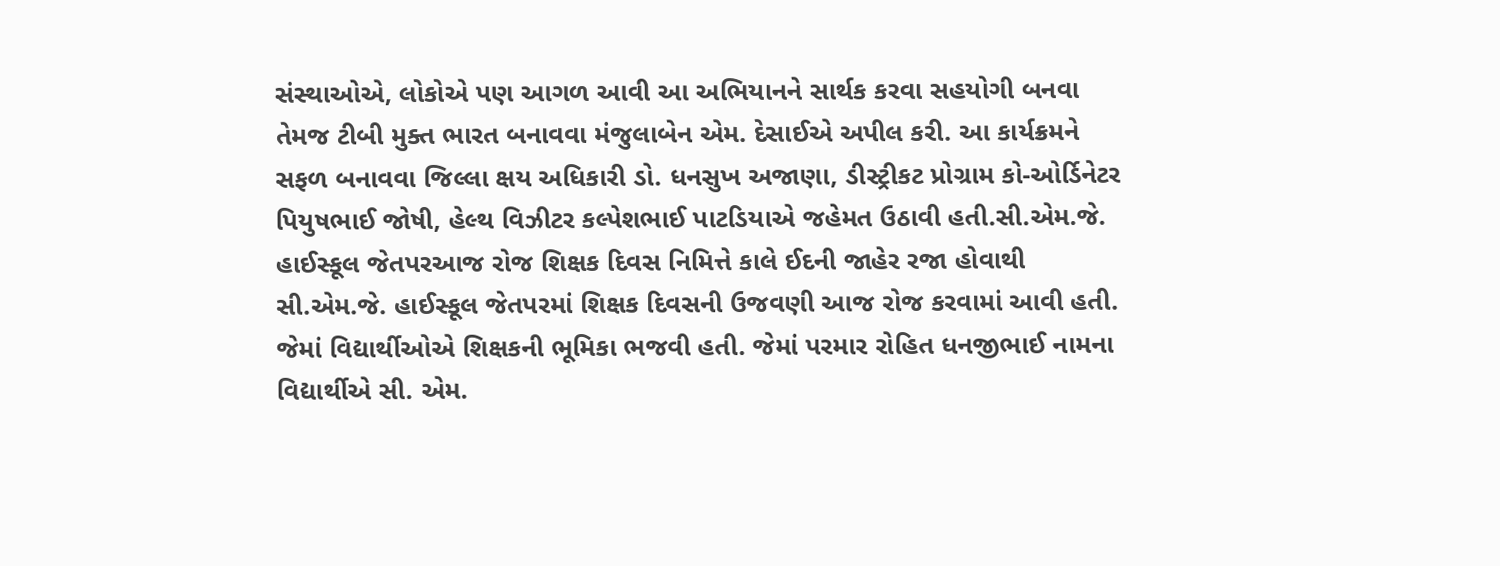સંસ્થાઓએ, લોકોએ પણ આગળ આવી આ અભિયાનને સાર્થક કરવા સહયોગી બનવા તેમજ ટીબી મુક્ત ભારત બનાવવા મંજુલાબેન એમ. દેસાઈએ અપીલ કરી. આ કાર્યક્રમને સફળ બનાવવા જિલ્લા ક્ષય અધિકારી ડો. ધનસુખ અજાણા, ડીસ્ટ્રીકટ પ્રોગ્રામ કો-ઓર્ડિનેટર પિયુષભાઈ જોષી, હેલ્થ વિઝીટર કલ્પેશભાઈ પાટડિયાએ જહેમત ઉઠાવી હતી.સી.એમ.જે. હાઈસ્કૂલ જેતપરઆજ રોજ શિક્ષક દિવસ નિમિત્તે કાલે ઈદની જાહેર રજા હોવાથી સી.એમ.જે. હાઈસ્કૂલ જેતપરમાં શિક્ષક દિવસની ઉજવણી આજ રોજ કરવામાં આવી હતી. જેમાં વિદ્યાર્થીઓએ શિક્ષકની ભૂમિકા ભજવી હતી. જેમાં પરમાર રોહિત ધનજીભાઈ નામના વિદ્યાર્થીએ સી. એમ.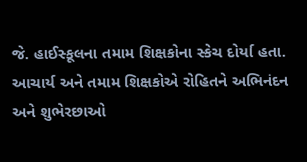જે. હાઈસ્કૂલના તમામ શિક્ષકોના સ્કેચ દોર્યા હતા. આચાર્ય અને તમામ શિક્ષકોએ રોહિતને અભિનંદન અને શુભેરછાઓ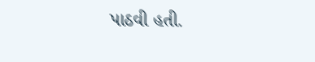પાઠવી હતી.